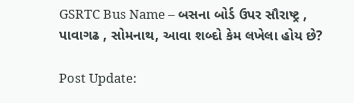GSRTC Bus Name – બસના બોર્ડ ઉપર સૌરાષ્ટ્ર , પાવાગઢ , સોમનાથ, આવા શબ્દો કેમ લખેલા હોય છે?

Post Update: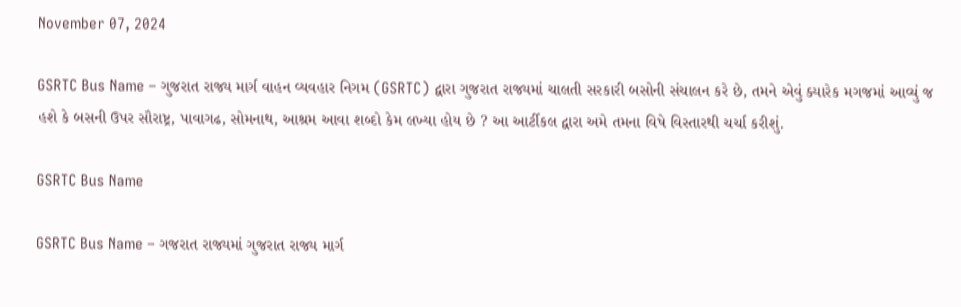November 07, 2024

GSRTC Bus Name – ગુજરાત રાજ્ય માર્ગ વાહન વ્યવહાર નિગમ (GSRTC) દ્વારા ગુજરાત રાજ્યમાં ચાલતી સરકારી બસોની સંચાલન કરે છે, તમને એવું ક્યારેક મગજમાં આવ્યું જ હશે કે બસની ઉપર સૌરાષ્ટ્ર, પાવાગઢ, સોમનાથ, આશ્રમ આવા શબ્દો કેમ લખ્યા હોય છે ? આ આર્ટીકલ દ્વારા અમે તમના વિષે વિસ્તારથી ચર્ચા કરીશું.

GSRTC Bus Name

GSRTC Bus Name – ગજરાત રાજ્યમાં ગુજરાત રાજ્ય માર્ગ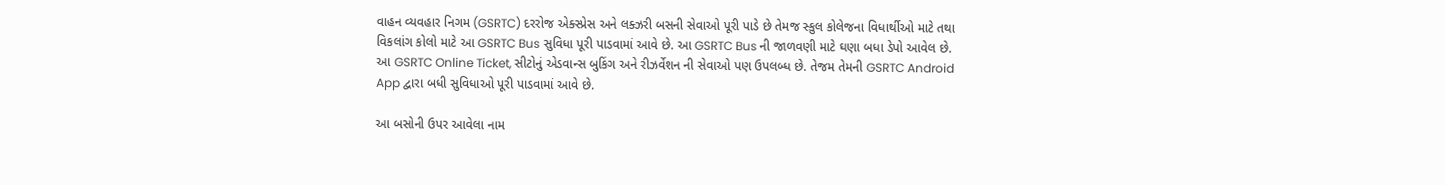વાહન વ્યવહાર નિગમ (GSRTC) દરરોજ એક્સ્પ્રેસ અને લક્ઝરી બસની સેવાઓ પૂરી પાડે છે તેમજ સ્કુલ કોલેજના વિધાર્થીઓ માટે તથા વિકલાંગ કોલો માટે આ GSRTC Bus સુવિધા પૂરી પાડવામાં આવે છે. આ GSRTC Bus ની જાળવણી માટે ઘણા બધા ડેપો આવેલ છે. આ GSRTC Online Ticket, સીટોનું એડવાન્સ બુકિંગ અને રીઝર્વેશન ની સેવાઓ પણ ઉપલબ્ધ છે. તેજમ તેમની GSRTC Android App દ્વારા બધી સુવિધાઓ પૂરી પાડવામાં આવે છે.

આ બસોની ઉપર આવેલા નામ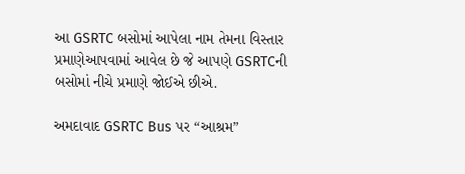આ GSRTC બસોમાં આપેલા નામ તેમના વિસ્તાર પ્રમાણેઆપવામાં આવેલ છે જે આપણે GSRTCની બસોમાં નીચે પ્રમાણે જોઈએ છીએ.

અમદાવાદ GSRTC Bus પર “આશ્રમ”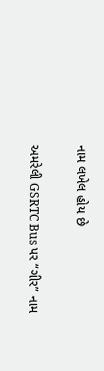નામ લખેલ હોય છે

અમરેલી GSRTC Bus પર “ગીર” નામ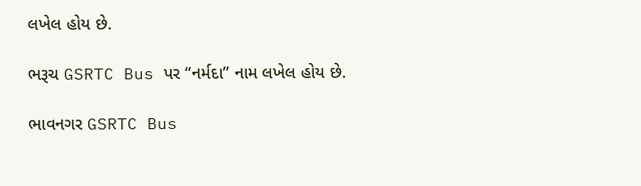લખેલ હોય છે.

ભરૂચ GSRTC Bus પર “નર્મદા” નામ લખેલ હોય છે.

ભાવનગર GSRTC Bus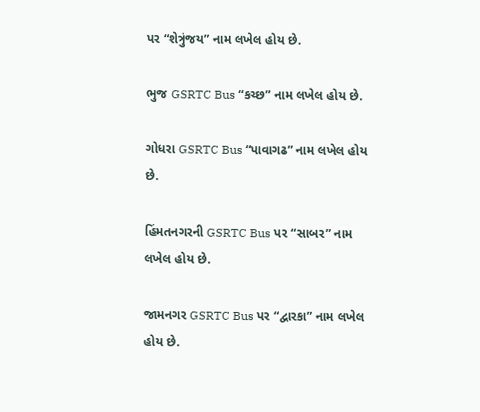પર “શેત્રુંજય” નામ લખેલ હોય છે.

ભુજ GSRTC Bus “કચ્છ” નામ લખેલ હોય છે.

ગોધરા GSRTC Bus “પાવાગઢ” નામ લખેલ હોય છે.

હિંમતનગરની GSRTC Bus પર “સાબર” નામ લખેલ હોય છે.

જામનગર GSRTC Bus પર “દ્વારકા” નામ લખેલ હોય છે.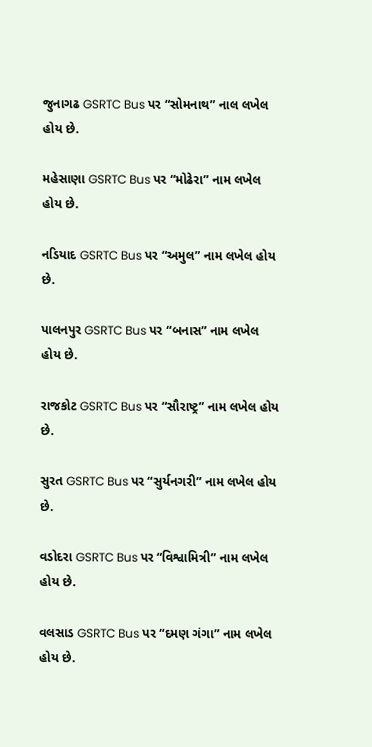જુનાગઢ GSRTC Bus પર “સોમનાથ” નાલ લખેલ હોય છે.

મહેસાણા GSRTC Bus પર “મોઢેરા” નામ લખેલ હોય છે.

નડિયાદ GSRTC Bus પર “અમુલ” નામ લખેલ હોય છે.

પાલનપુર GSRTC Bus પર “બનાસ” નામ લખેલ હોય છે.

રાજકોટ GSRTC Bus પર “સૌરાષ્ટ્ર” નામ લખેલ હોય છે.

સુરત GSRTC Bus પર “સુર્યનગરી” નામ લખેલ હોય છે.

વડોદરા GSRTC Bus પર “વિશ્વામિત્રી” નામ લખેલ હોય છે.

વલસાડ GSRTC Bus પર “દમણ ગંગા” નામ લખેલ હોય છે.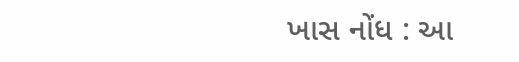ખાસ નોંધ : આ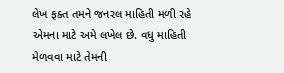લેખ ફક્ત તમને જનરલ માહિતી મળી રહે એમના માટે અમે લખેલ છે. વધુ માહિતી મેળવવા માટે તેમની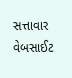સત્તાવાર વેબસાઈટ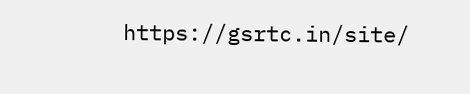https://gsrtc.in/site/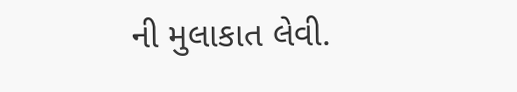ની મુલાકાત લેવી.